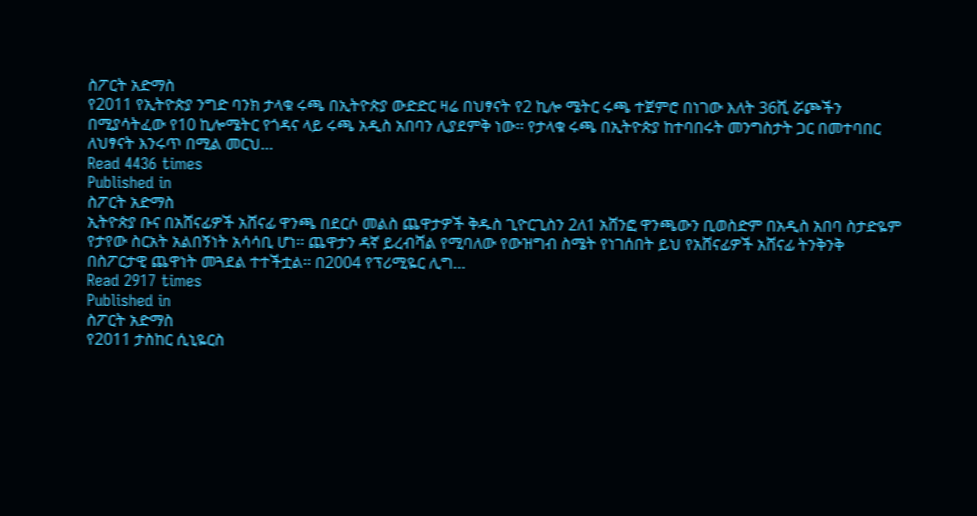ስፖርት አድማስ
የ2011 የኢትዮጵያ ንግድ ባንክ ታላቁ ሩጫ በኢትዮጵያ ውድድር ዛሬ በህፃናት የ2 ኪሎ ሜትር ሩጫ ተጀምሮ በነገው እለት 36ሺ ሯጮችን በሚያሳትፈው የ10 ኪሎሜትር የጎዳና ላይ ሩጫ አዲስ አበባን ሊያደምቅ ነው፡፡ የታላቁ ሩጫ በኢትዮጵያ ከተባበሩት መንግስታት ጋር በመተባበር ለህፃናት እንሩጥ በሚል መርህ…
Read 4436 times
Published in
ስፖርት አድማስ
ኢትዮጵያ ቡና በአሸናፊዎች አሸናፊ ዋንጫ በደርሶ መልስ ጨዋታዎች ቅዱስ ጊዮርጊስን 2ለ1 አሸንፎ ዋንጫውን ቢወስድም በአዲስ አበባ ስታድዬም የታየው ስርአት አልበኝነት አሳሳቢ ሆነ፡፡ ጨዋታን ዳኛ ይረብሻል የሚባለው የውዝግብ ስሜት የነገሰበት ይህ የአሸናፊዎች አሸናፊ ትንቅንቅ በስፖርታዊ ጨዋነት መጓደል ተተችቷል፡፡ በ2004 የፕሪሚዬር ሊግ…
Read 2917 times
Published in
ስፖርት አድማስ
የ2011 ታስከር ሲኒዬርስ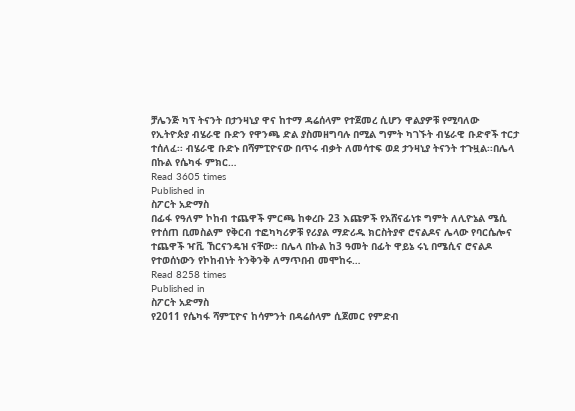ቻሌንጅ ካፕ ትናንት በታንዛኒያ ዋና ከተማ ዳሬሰላም የተጀመረ ሲሆን ዋልያዎቹ የሚባለው የኢትዮጵያ ብሄራዊ ቡድን የዋንጫ ድል ያስመዘግባሉ በሚል ግምት ካገኙት ብሄራዊ ቡድኖች ተርታ ተሰለፈ፡፡ ብሄራዊ ቡድኑ በሻምፒዮናው በጥሩ ብቃት ለመሳተፍ ወደ ታንዛኒያ ትናንት ተጉዟል፡፡በሌላ በኩል የሴካፋ ምክር…
Read 3605 times
Published in
ስፖርት አድማስ
በፊፋ የዓለም ኮከብ ተጨዋች ምርጫ ከቀረቡ 23 እጩዎች የአሸናፊነቱ ግምት ለሊዮኔል ሜሲ የተሰጠ ቢመስልም የቅርብ ተፎካካሪዎቹ የሪያል ማድሪዱ ክርስትያኖ ሮናልዶና ሌላው የባርሴሎና ተጨዋች ዣቪ ኸርናንዴዝ ናቸው፡፡ በሌላ በኩል ከ3 ዓመት በፊት ዋይኔ ሩኒ በሜሲና ሮናልዶ የተወሰነውን የኮከብነት ትንቅንቅ ለማጥበብ መሞከሩ…
Read 8258 times
Published in
ስፖርት አድማስ
የ2011 የሴካፋ ሻምፒዮና ከሳምንት በዳሬሰላም ሲጀመር የምድብ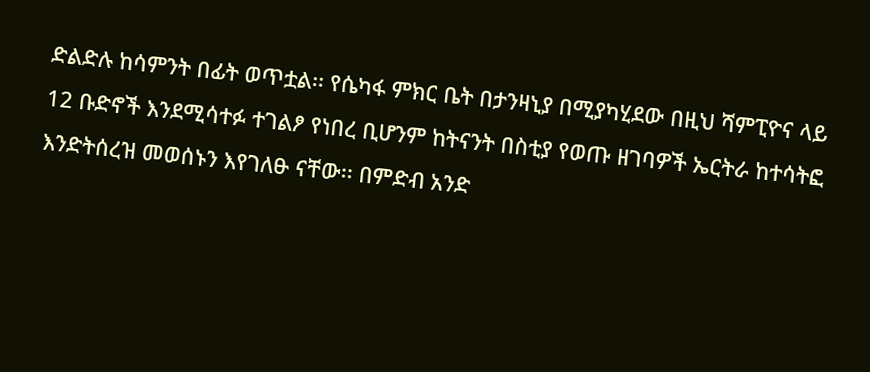ድልድሉ ከሳምንት በፊት ወጥቷል፡፡ የሴካፋ ምክር ቤት በታንዛኒያ በሚያካሂደው በዚህ ሻምፒዮና ላይ 12 ቡድኖች እንደሚሳተፉ ተገልፆ የነበረ ቢሆንም ከትናንት በስቲያ የወጡ ዘገባዎች ኤርትራ ከተሳትፎ እንድትሰረዝ መወሰኑን እየገለፁ ናቸው፡፡ በምድብ አንድ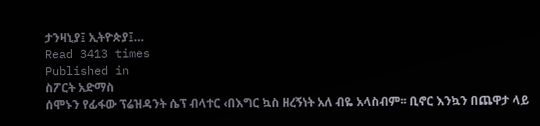ታንዛኒያ፤ ኢትዮጵያ፤…
Read 3413 times
Published in
ስፖርት አድማስ
ሰሞኑን የፊፋው ፕሬዝዳንት ሴፕ ብላተር ‹በእግር ኳስ ዘረኝነት አለ ብዬ አላስብም፡፡ ቢኖር እንኳን በጨዋታ ላይ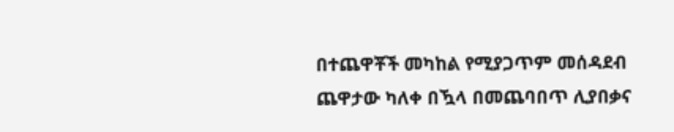በተጨዋቾች መካከል የሚያጋጥም መሰዳደብ ጨዋታው ካለቀ በዃላ በመጨባበጥ ሊያበቃና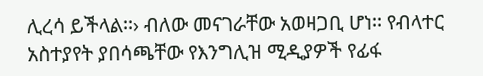ሊረሳ ይችላል፡፡› ብለው መናገራቸው አወዛጋቢ ሆነ፡፡ የብላተር አስተያየት ያበሳጫቸው የእንግሊዝ ሚዲያዎች የፊፋ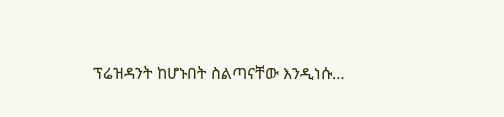ፕሬዝዳንት ከሆኑበት ስልጣናቸው እንዲነሱ…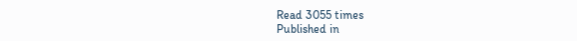Read 3055 times
Published in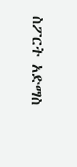ስፖርት አድማስ